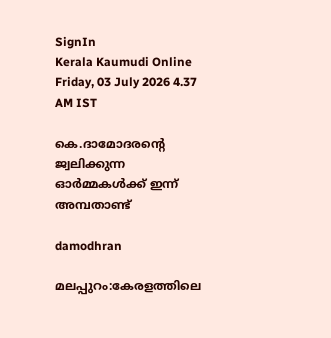SignIn
Kerala Kaumudi Online
Friday, 03 July 2026 4.37 AM IST

കെ.ദാമോദരന്റെ ജ്വലിക്കുന്ന ഓർമ്മകൾക്ക് ഇന്ന് അമ്പതാണ്ട്

damodhran

മലപ്പുറം:കേരളത്തിലെ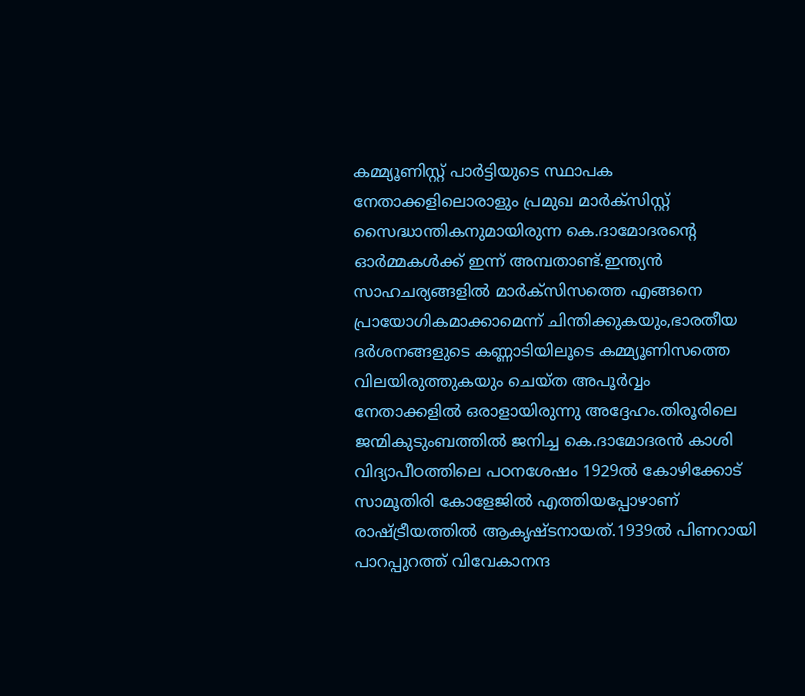കമ്മ്യൂണിസ്റ്റ് പാർട്ടിയുടെ സ്ഥാപക നേതാക്കളിലൊരാളും പ്രമുഖ മാർക്സിസ്റ്റ് സൈദ്ധാന്തികനുമായിരുന്ന കെ.ദാമോദരന്റെ ഓർമ്മകൾക്ക് ഇന്ന് അമ്പതാണ്ട്.ഇന്ത്യൻ സാഹചര്യങ്ങളിൽ മാർക്സിസത്തെ എങ്ങനെ പ്രായോഗികമാക്കാമെന്ന് ചിന്തിക്കുകയും,ഭാരതീയ ദർശനങ്ങളുടെ കണ്ണാടിയിലൂടെ കമ്മ്യൂണിസത്തെ വിലയിരുത്തുകയും ചെയ്ത അപൂർവ്വം നേതാക്കളിൽ ഒരാളായിരുന്നു അദ്ദേഹം.തിരൂരിലെ ജന്മികുടുംബത്തിൽ ജനിച്ച കെ.ദാമോദരൻ കാശി വിദ്യാപീഠത്തിലെ പഠനശേഷം 1929ൽ കോഴിക്കോട് സാമൂതിരി കോളേജിൽ എത്തിയപ്പോഴാണ് രാഷ്ട്രീയത്തിൽ ആകൃഷ്ടനായത്.1939ൽ പിണറായി പാറപ്പുറത്ത് വിവേകാനന്ദ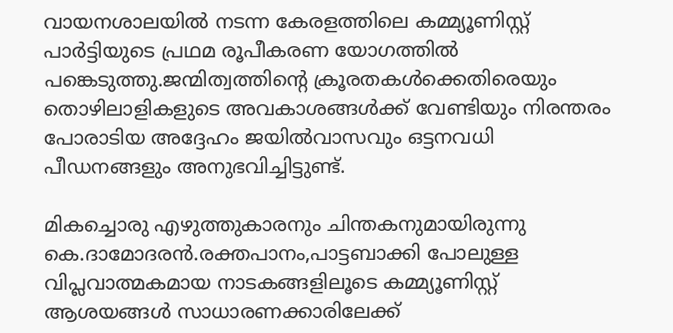വായനശാലയിൽ നടന്ന കേരളത്തിലെ കമ്മ്യൂണിസ്റ്റ് പാർട്ടിയുടെ പ്രഥമ രൂപീകരണ യോഗത്തിൽ പങ്കെടുത്തു.ജന്മിത്വത്തിന്റെ ക്രൂരതകൾക്കെതിരെയും തൊഴിലാളികളുടെ അവകാശങ്ങൾക്ക് വേണ്ടിയും നിരന്തരം പോരാടിയ അദ്ദേഹം ജയിൽവാസവും ഒട്ടനവധി പീഡനങ്ങളും അനുഭവിച്ചിട്ടുണ്ട്.

മികച്ചൊരു എഴുത്തുകാരനും ചിന്തകനുമായിരുന്നു കെ.ദാമോദരൻ.രക്തപാനം,പാട്ടബാക്കി പോലുള്ള വിപ്ലവാത്മകമായ നാടകങ്ങളിലൂടെ കമ്മ്യൂണിസ്റ്റ് ആശയങ്ങൾ സാധാരണക്കാരിലേക്ക്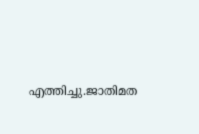എത്തിച്ചു.ജാതിമത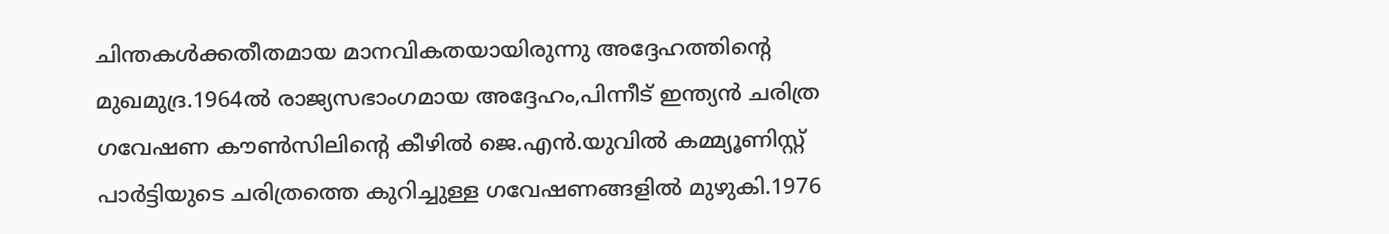ചിന്തകൾക്കതീതമായ മാനവികതയായിരുന്നു അദ്ദേഹത്തിന്റെ മുഖമുദ്ര.1964ൽ രാജ്യസഭാംഗമായ അദ്ദേഹം,പിന്നീട് ഇന്ത്യൻ ചരിത്ര ഗവേഷണ കൗൺസിലിന്റെ കീഴിൽ ജെ.എൻ.യുവിൽ കമ്മ്യൂണിസ്റ്റ് പാർട്ടിയുടെ ചരിത്രത്തെ കുറിച്ചുള്ള ഗവേഷണങ്ങളിൽ മുഴുകി.1976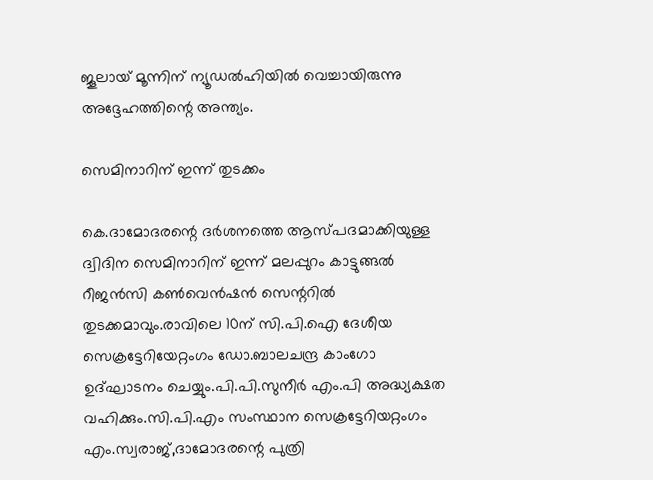ജൂലായ് മൂന്നിന് ന്യൂഡൽഹിയിൽ വെച്ചായിരുന്നു അദ്ദേഹത്തിന്റെ അന്ത്യം.

സെമിനാറിന് ഇന്ന് തുടക്കം

കെ.ദാമോദരന്റെ ദർശനത്തെ ആസ്പദമാക്കിയുള്ള ദ്വിദിന സെമിനാറിന് ഇന്ന് മലപ്പുറം കാട്ടുങ്ങൽ റീജൻസി കൺവെൻഷൻ സെന്ററിൽ തുടക്കമാവും.രാവിലെ 10ന് സി.പി.ഐ ദേശീയ സെക്രട്ടേറിയേറ്റംഗം ഡോ.ബാലചന്ദ്ര കാംഗോ ഉദ്ഘാടനം ചെയ്യും.പി.പി.സുനീർ എം.പി അദ്ധ്യക്ഷത വഹിക്കും.സി.പി.എം സംസ്ഥാന സെക്രട്ടേറിയറ്റംഗം എം.സ്വരാജ്,ദാമോദരന്റെ പുത്രി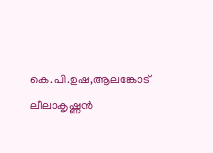കെ.പി.ഉഷ,ആലങ്കോട് ലീലാകൃഷ്ണൻ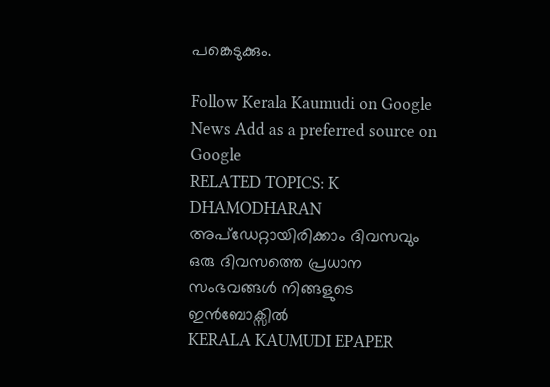പങ്കെടുക്കും.

Follow Kerala Kaumudi on Google News Add as a preferred source on Google
RELATED TOPICS: K DHAMODHARAN
അപ്ഡേറ്റായിരിക്കാം ദിവസവും
ഒരു ദിവസത്തെ പ്രധാന സംഭവങ്ങൾ നിങ്ങളുടെ ഇൻബോക്സിൽ
KERALA KAUMUDI EPAPER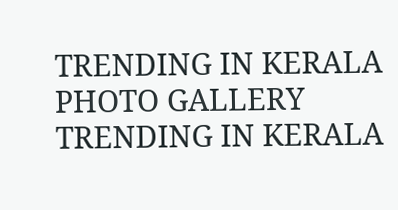TRENDING IN KERALA
PHOTO GALLERY
TRENDING IN KERALA